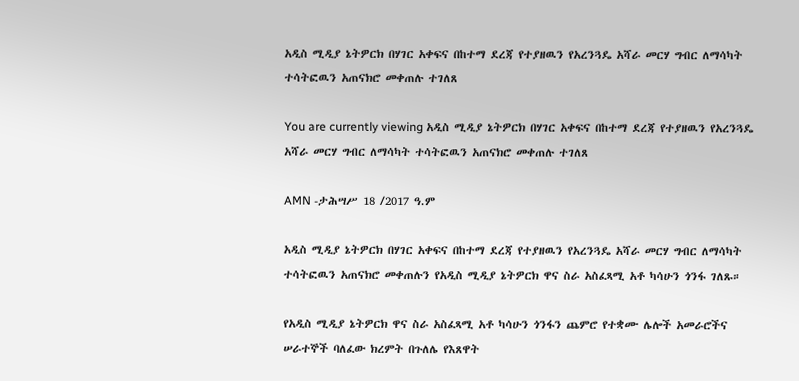አዲስ ሚዲያ ኔትዎርክ በሃገር አቀፍና በከተማ ደረጃ የተያዘዉን የአረንጓዴ አሻራ መርሃ ግብር ለማሳካት ተሳትፎዉን አጠናክሮ መቀጠሉ ተገለጸ

You are currently viewing አዲስ ሚዲያ ኔትዎርክ በሃገር አቀፍና በከተማ ደረጃ የተያዘዉን የአረንጓዴ አሻራ መርሃ ግብር ለማሳካት ተሳትፎዉን አጠናክሮ መቀጠሉ ተገለጸ

AMN -ታሕሣሥ 18 /2017 ዓ.ም

አዲስ ሚዲያ ኔትዎርክ በሃገር አቀፍና በከተማ ደረጃ የተያዘዉን የአረንጓዴ አሻራ መርሃ ግብር ለማሳካት ተሳትፎዉን አጠናክሮ መቀጠሉን የአዲስ ሚዲያ ኔትዎርክ ዋና ስራ አስፈጻሚ አቶ ካሳሁን ጎንፋ ገለጹ።

የአዲስ ሚዲያ ኔትዎርክ ዋና ስራ አስፈጻሚ አቶ ካሳሁን ጎንፋን ጨምሮ የተቋሙ ሌሎች አመራሮችና ሠራተኞች ባለፈው ክረምት በጉለሌ የእጸዋት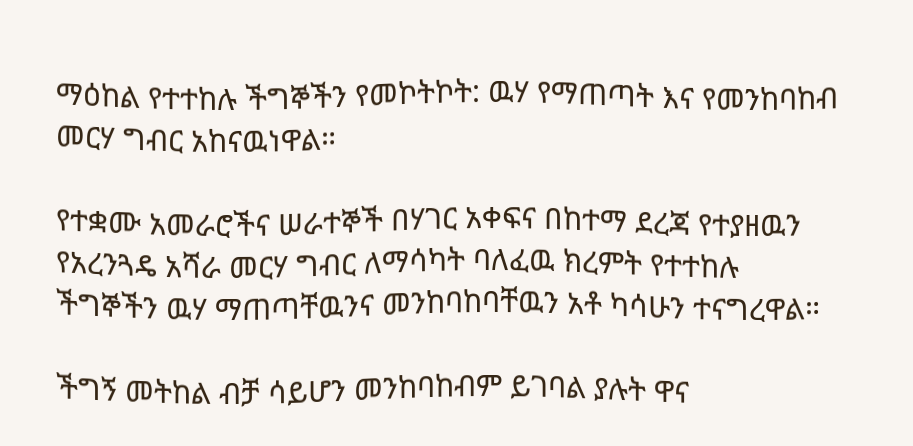ማዕከል የተተከሉ ችግኞችን የመኮትኮት: ዉሃ የማጠጣት እና የመንከባከብ መርሃ ግብር አከናዉነዋል።

የተቋሙ አመራሮችና ሠራተኞች በሃገር አቀፍና በከተማ ደረጃ የተያዘዉን የአረንጓዴ አሻራ መርሃ ግብር ለማሳካት ባለፈዉ ክረምት የተተከሉ ችግኞችን ዉሃ ማጠጣቸዉንና መንከባከባቸዉን አቶ ካሳሁን ተናግረዋል።

ችግኝ መትከል ብቻ ሳይሆን መንከባከብም ይገባል ያሉት ዋና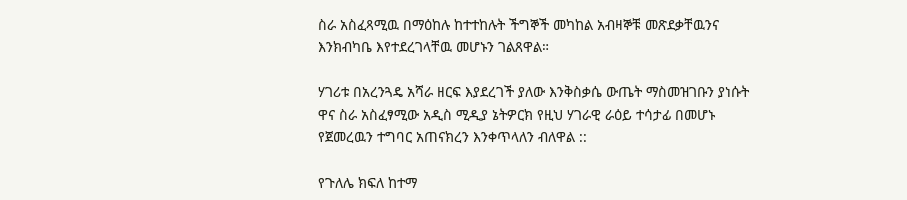ስራ አስፈጻሚዉ በማዕከሉ ከተተከሉት ችግኞች መካከል አብዛኞቹ መጽደቃቸዉንና እንክብካቤ እየተደረገላቸዉ መሆኑን ገልጸዋል።

ሃገሪቱ በአረንጓዴ አሻራ ዘርፍ እያደረገች ያለው እንቅስቃሴ ውጤት ማስመዝገቡን ያነሱት ዋና ስራ አስፈፃሚው አዲስ ሚዲያ ኔትዎርክ የዚህ ሃገራዊ ራዕይ ተሳታፊ በመሆኑ የጀመረዉን ተግባር አጠናክረን እንቀጥላለን ብለዋል ::

የጉለሌ ክፍለ ከተማ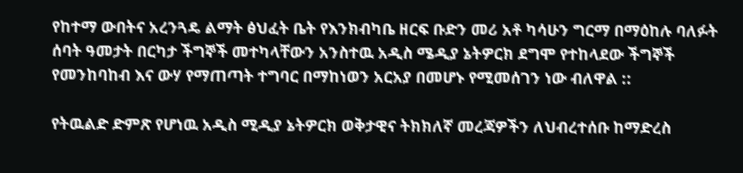የከተማ ውበትና አረንጓዴ ልማት ፅህፈት ቤት የእንክብካቤ ዘርፍ ቡድን መሪ አቶ ካሳሁን ግርማ በማዕከሉ ባለፉት ሰባት ዓመታት በርካታ ችግኞች መተካላቸውን አንስተዉ አዲስ ሜዲያ ኔትዎርክ ደግሞ የተከላደው ችግኞች የመንከባከብ እና ውሃ የማጠጣት ተግባር በማከነወን አርአያ በመሆኑ የሚመሰገን ነው ብለዋል ::

የትዉልድ ድምጽ የሆነዉ አዲስ ሚዲያ ኔትዎርክ ወቅታዊና ትክክለኛ መረጃዎችን ለህብረተሰቡ ከማድረስ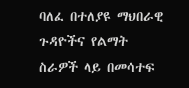ባለፈ በተለያዩ ማህበራዊ ጉዳዮችና የልማት ስራዎች ላይ በመሳተፍ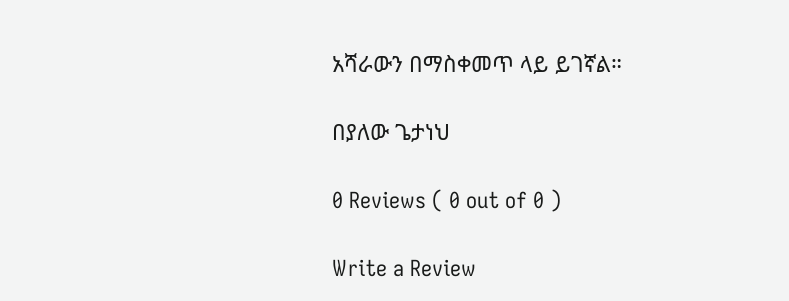አሻራውን በማስቀመጥ ላይ ይገኛል።

በያለው ጌታነህ

0 Reviews ( 0 out of 0 )

Write a Review